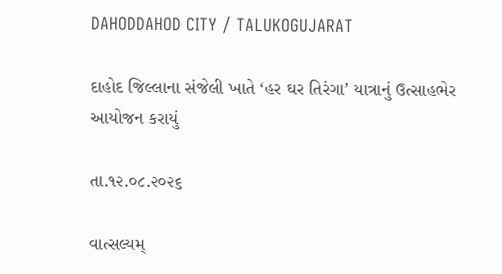DAHODDAHOD CITY / TALUKOGUJARAT

દાહોદ જિલ્લાના સંજેલી ખાતે ‘હર ઘર તિરંગા’ યાત્રાનું ઉત્સાહભેર આયોજન કરાયું

તા.૧૨.૦૮.૨૦૨૬

વાત્સલ્યમ્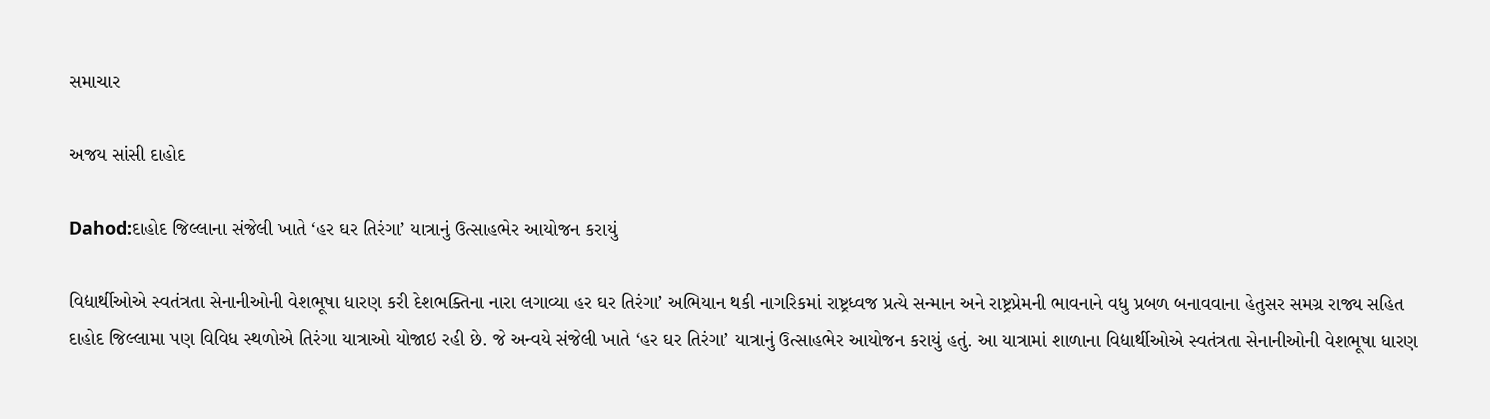સમાચાર

અજય સાંસી દાહોદ

Dahod:દાહોદ જિલ્લાના સંજેલી ખાતે ‘હર ઘર તિરંગા’ યાત્રાનું ઉત્સાહભેર આયોજન કરાયું

વિદ્યાર્થીઓએ સ્વતંત્રતા સેનાનીઓની વેશભૂષા ધારણ કરી દેશભક્તિના નારા લગાવ્યા હર ઘર તિરંગા’ અભિયાન થકી નાગરિકમાં રાષ્ટ્રધ્વજ પ્રત્યે સન્માન અને રાષ્ટ્રપ્રેમની ભાવનાને વધુ પ્રબળ બનાવવાના હેતુસર સમગ્ર રાજ્ય સહિત દાહોદ જિલ્લામા પણ વિવિધ સ્થળોએ તિરંગા યાત્રાઓ યોજાઇ રહી છે. જે અન્વયે સંજેલી ખાતે ‘હર ઘર તિરંગા’ યાત્રાનું ઉત્સાહભેર આયોજન કરાયું હતું. આ યાત્રામાં શાળાના વિદ્યાર્થીઓએ સ્વતંત્રતા સેનાનીઓની વેશભૂષા ધારણ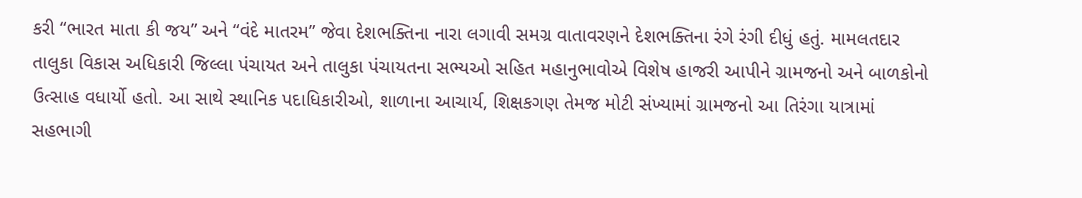કરી “ભારત માતા કી જય” અને “વંદે માતરમ” જેવા દેશભક્તિના નારા લગાવી સમગ્ર વાતાવરણને દેશભક્તિના રંગે રંગી દીધું હતું. મામલતદાર તાલુકા વિકાસ અધિકારી જિલ્લા પંચાયત અને તાલુકા પંચાયતના સભ્યઓ સહિત મહાનુભાવોએ વિશેષ હાજરી આપીને ગ્રામજનો અને બાળકોનો ઉત્સાહ વધાર્યો હતો. આ સાથે સ્થાનિક પદાધિકારીઓ, શાળાના આચાર્ય, શિક્ષકગણ તેમજ મોટી સંખ્યામાં ગ્રામજનો આ તિરંગા યાત્રામાં સહભાગી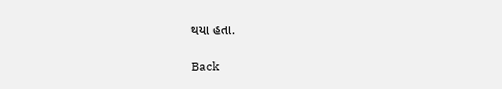થયા હતા.

Back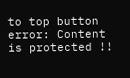to top button
error: Content is protected !!